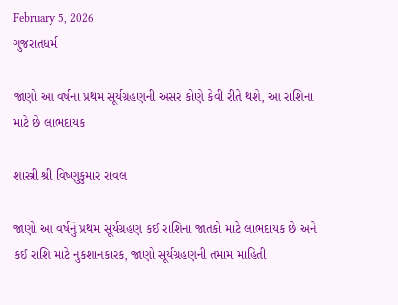February 5, 2026
ગુજરાતધર્મ

જાણો આ વર્ષના પ્રથમ સૂર્યગ્રહણની અસર કોણે કેવી રીતે થશે, આ રાશિના માટે છે લાભદાયક

શાસ્ત્રી શ્રી વિષ્ણુકુમાર રાવલ

જાણો આ વર્ષનું પ્રથમ સૂર્યગ્રહણ કઈ રાશિના જાતકો માટે લાભદાયક છે અને કઈ રાશિ માટે નુકશાનકારક, જાણો સૂર્યગ્રહણની તમામ માહિતી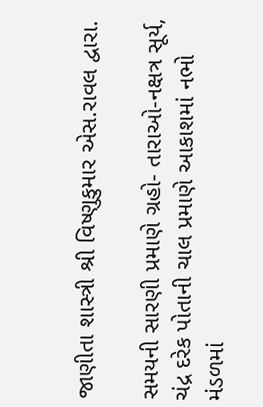જાણીતા શાસ્ત્રી શ્રી વિષ્ણુકુમાર એસ.રાવલ દ્વારા.

સમયની સારણી પ્રમાણે ગ્રહો- તારાઓ-નક્ષત્ર સૂર્ય, ચંદ્ર દરેક પોતાની ચાલ પ્રમાણે આકાશમાં નભો મંડળમાં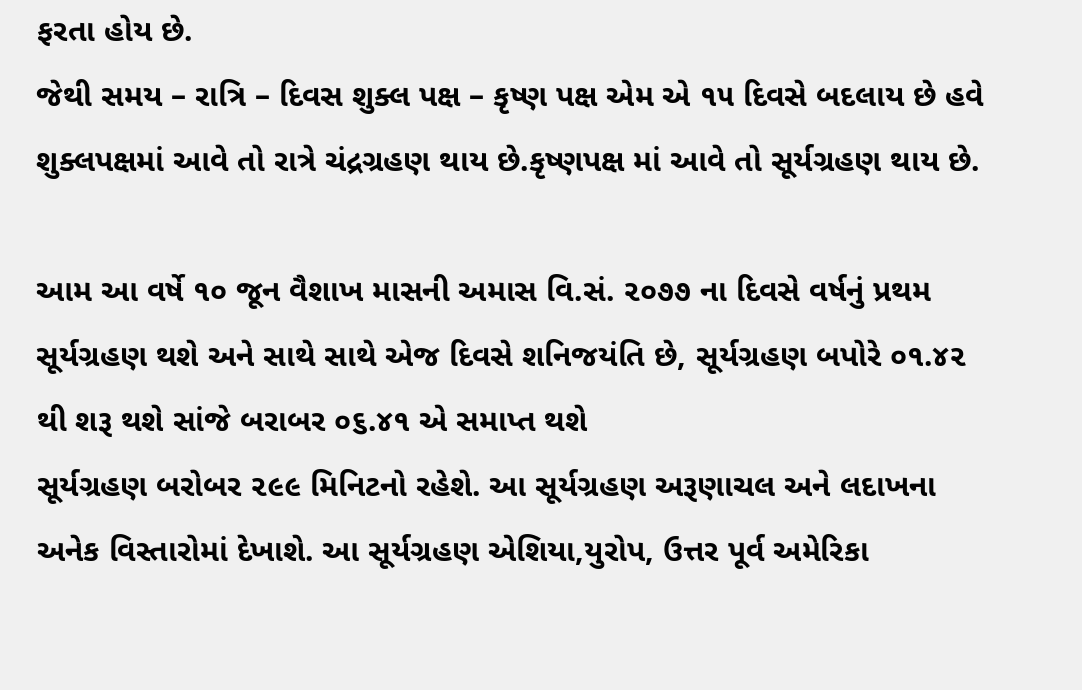ફરતા હોય છે.
જેથી સમય – રાત્રિ – દિવસ શુક્લ પક્ષ – કૃષ્ણ પક્ષ એમ એ ૧૫ દિવસે બદલાય છે હવે શુક્લપક્ષમાં આવે તો રાત્રે ચંદ્રગ્રહણ થાય છે.કૃષ્ણપક્ષ માં આવે તો સૂર્યગ્રહણ થાય છે.

આમ આ વર્ષે ૧૦ જૂન વૈશાખ માસની અમાસ વિ.સં. ૨૦૭૭ ના દિવસે વર્ષનું પ્રથમ સૂર્યગ્રહણ થશે અને સાથે સાથે એજ દિવસે શનિજયંતિ છે, સૂર્યગ્રહણ બપોરે ૦૧.૪૨ થી શરૂ થશે સાંજે બરાબર ૦૬.૪૧ એ સમાપ્ત થશે
સૂર્યગ્રહણ બરોબર ૨૯૯ મિનિટનો રહેશે. આ સૂર્યગ્રહણ અરૂણાચલ અને લદાખના અનેક વિસ્તારોમાં દેખાશે. આ સૂર્યગ્રહણ એશિયા,યુરોપ, ઉત્તર પૂર્વ અમેરિકા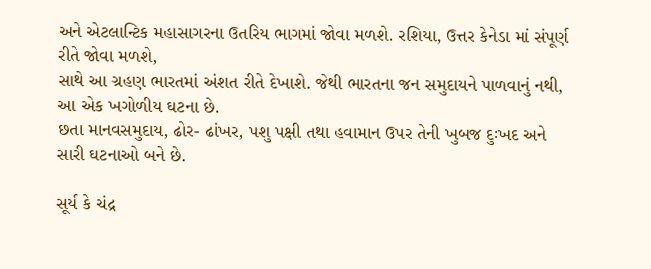અને એટલાન્ટિક મહાસાગરના ઉતરિય ભાગમાં જોવા મળશે. રશિયા, ઉત્તર કેનેડા માં સંપૂર્ણ રીતે જોવા મળશે,
સાથે આ ગ્રહણ ભારતમાં અંશત રીતે દેખાશે. જેથી ભારતના જન સમુદાયને પાળવાનું નથી, આ એક ખગોળીય ઘટના છે.
છતા માનવસમુદાય, ઢોર- ઢાંખર, પશુ પક્ષી તથા હવામાન ઉપર તેની ખુબજ દુઃખદ અને સારી ઘટનાઓ બને છે.

સૂર્ય કે ચંદ્ર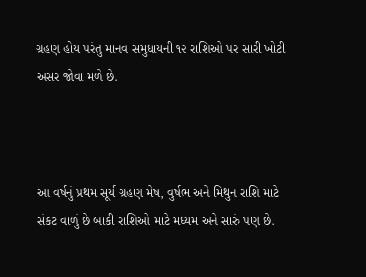ગ્રહણ હોય પરંતુ માનવ સમુધાયની ૧૨ રાશિઓ પર સારી ખોટી અસર જોવા મળે છે.



આ વર્ષનું પ્રથમ સૂર્ય ગ્રહણ મેષ, વુર્ષભ અને મિથુન રાશિ માટે સંકટ વાળું છે બાકી રાશિઓ માટે મધ્યમ અને સારું પણ છે.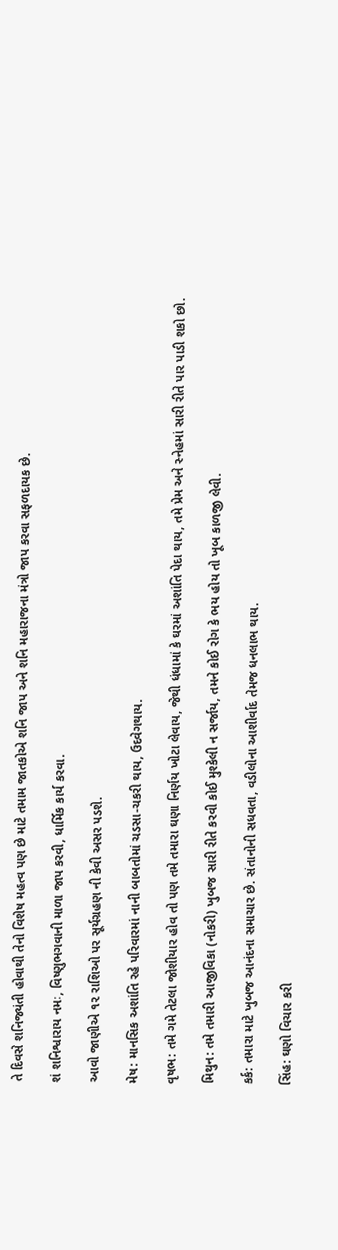તે દિવસે શનિજ્યંતી હોવાથી તેનો વિશેષ મહત્વ પણ છે માટે તમામ જાતકોએ શનિ જાપ અને શનિ મહારાજના મંત્રો જાપ કરવા સફળદાયક છે.

શં શનિશ્વારાય નમઃ, વિષ્ણુભગવાની માળા જાપ કરવી, ધાર્મિક કાર્ય કરવા.

આવો જાણીએ ૧૨ રાશિઓ પર સૂર્યગ્રહણ ની કેવી અસર પડશે.

મેષ: માનસિક અશાંતિ રહે પરિવારમાં નાની બાબતોમાં ચડસા-ચકરી થાય, ઉદવેગથાય.

વૃષભ: તમે ગમે તેટલા જોશીયાર હોવ તો પણ તમે તમારા ઘણા નિર્ણય ખોટા લેવાય, જેથી ધંધામાં કે ઘરમાં અશાંતિ પેદા થાય, તમે પ્રેમ અને સ્નેહમાં સારી રીતે પાર પાડી શકો છો.

મિથુન: તમે તમારી આજીવિકા (નોકરી) ખુબજ સારી રીતે કરવી કોઈ મુશ્કેલી ન સર્જાય, તમને કોઈ રોગ કે ભય હોય તો ખૂબ કાળજી લેવી.

કર્ક: તમારા માટે ખુબજ આનંદના સમાચાર છે. સંતાનોની સધવતા, વડીલોના આશીર્વાદ તેમજ ધનલાભ થાય.

સિંહ: ઘણો વિચાર કરી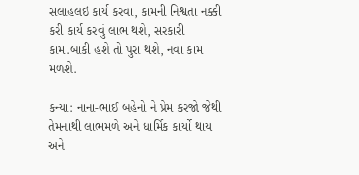સલાહલઇ કાર્ય કરવા, કામની નિશ્વતા નક્કી કરી કાર્ય કરવું લાભ થશે, સરકારી કામ.બાકી હશે તો પુરા થશે, નવા કામ મળશે.

કન્યા: નાના-ભાઈ બહેનો ને પ્રેમ કરજો જેથી તેમનાથી લાભમળે અને ધાર્મિક કાર્યો થાય અને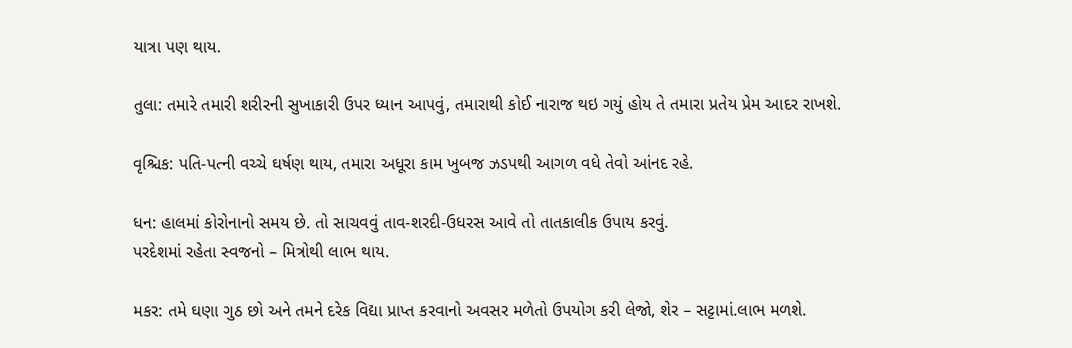યાત્રા પણ થાય.

તુલા: તમારે તમારી શરીરની સુખાકારી ઉપર ધ્યાન આપવું, તમારાથી કોઈ નારાજ થઇ ગયું હોય તે તમારા પ્રતેય પ્રેમ આદર રાખશે.

વૃશ્ચિક: પતિ-પત્ની વચ્ચે ઘર્ષણ થાય, તમારા અધૂરા કામ ખુબજ ઝડપથી આગળ વધે તેવો આંનદ રહે.

ધન: હાલમાં કોરોનાનો સમય છે. તો સાચવવું તાવ-શરદી-ઉધરસ આવે તો તાતકાલીક ઉપાય કરવું.
પરદેશમાં રહેતા સ્વજનો – મિત્રોથી લાભ થાય.

મકર: તમે ઘણા ગુઠ છો અને તમને દરેક વિદ્યા પ્રાપ્ત કરવાનો અવસર મળેતો ઉપયોગ કરી લેજો, શેર – સટ્ટામાં.લાભ મળશે.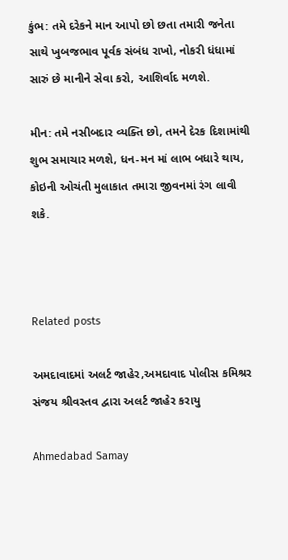કુંભ: તમે દરેકને માન આપો છો છતા તમારી જનેતા સાથે ખુબજભાવ પૂર્વક સંબંધ રાખો, નોકરી ધંધામાં સારું છે માનીને સેવા કરો, આશિર્વાદ મળશે.

મીન: તમે નસીબદાર વ્યક્તિ છો, તમને દેરક દિશામાંથી શુભ સમાચાર મળશે, ધન-મન માં લાભ બધારે થાય, કોઇની ઓચંતી મુલાકાત તમારા જીવનમાં રંગ લાવી શકે.



Related posts

અમદાવાદમાં અલર્ટ જાહેર,અમદાવાદ પોલીસ કમિશ્રર સંજય શ્રીવસ્તવ દ્વારા અલર્ટ જાહેર કરાયુ

Ahmedabad Samay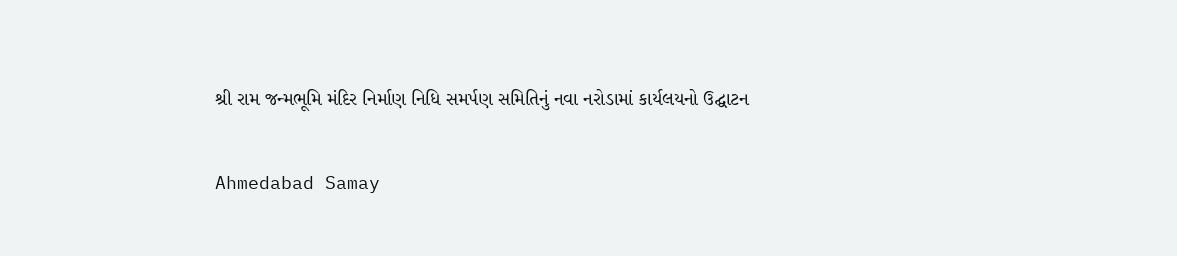શ્રી રામ જન્મભૂમિ મંદિર નિર્માણ નિધિ સમર્પણ સમિતિનું નવા નરોડામાં કાર્યલયનો ઉદ્ઘાટન

Ahmedabad Samay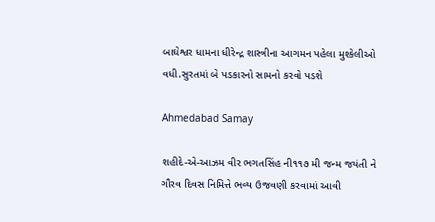બાઘેશ્વર ધામના ધીરેન્દ્ર શાસ્ત્રીના આગમન પહેલા મુશ્કેલીઓ વધી.સુરતમાં બે પડકારનો સામનો કરવો પડશે

Ahmedabad Samay

શહીદે-એ-આઝમ વીર ભગતસિંહ ની‌૧૧૭ મી જન્મ જયંતી ને ગૌરવ દિવસ નિમિત્તે ભવ્ય ઉજવણી કરવામાં આવી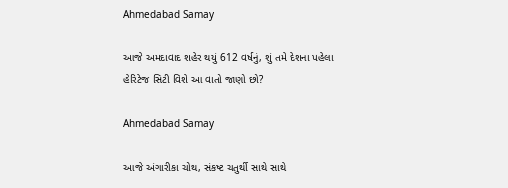Ahmedabad Samay

આજે અમદાવાદ શહેર થયું 612 વર્ષનું, શું તમે દેશના પહેલા હેરિટેજ સિટી વિશે આ વાતો જાણો છો?

Ahmedabad Samay

આજે અંગારીકા ચોથ, સંકષ્ટ ચતુર્થી સાથે સાથે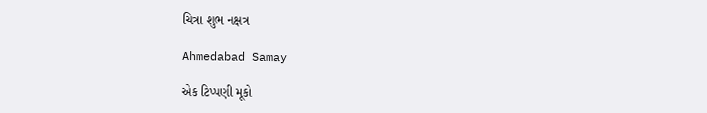ચિત્રા શુભ નક્ષત્ર

Ahmedabad Samay

એક ટિપ્પણી મૂકો